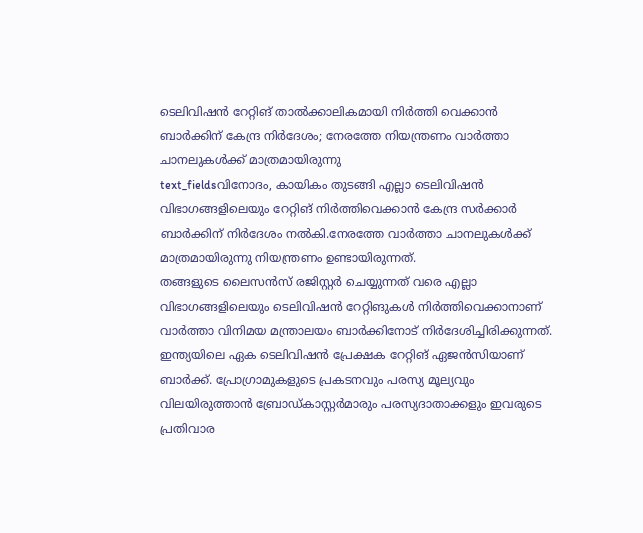ടെലിവിഷൻ റേറ്റിങ് താൽക്കാലികമായി നിർത്തി വെക്കാൻ ബാർക്കിന് കേന്ദ്ര നിർദേശം; നേരത്തേ നിയന്ത്രണം വാർത്താ ചാനലുകൾക്ക് മാത്രമായിരുന്നു
text_fieldsവിനോദം, കായികം തുടങ്ങി എല്ലാ ടെലിവിഷൻ വിഭാഗങ്ങളിലെയും റേറ്റിങ് നിർത്തിവെക്കാൻ കേന്ദ്ര സർക്കാർ ബാർക്കിന് നിർദേശം നൽകി.നേരത്തേ വാർത്താ ചാനലുകൾക്ക് മാത്രമായിരുന്നു നിയന്ത്രണം ഉണ്ടായിരുന്നത്.
തങ്ങളുടെ ലൈസൻസ് രജിസ്റ്റർ ചെയ്യുന്നത് വരെ എല്ലാ വിഭാഗങ്ങളിലെയും ടെലിവിഷൻ റേറ്റിങുകൾ നിർത്തിവെക്കാനാണ് വാർത്താ വിനിമയ മന്ത്രാലയം ബാർക്കിനോട് നിർദേശിച്ചിരിക്കുന്നത്. ഇന്ത്യയിലെ ഏക ടെലിവിഷൻ പ്രേക്ഷക റേറ്റിങ് ഏജൻസിയാണ് ബാർക്ക്. പ്രോഗ്രാമുകളുടെ പ്രകടനവും പരസ്യ മൂല്യവും വിലയിരുത്താൻ ബ്രോഡ്കാസ്റ്റർമാരും പരസ്യദാതാക്കളും ഇവരുടെ പ്രതിവാര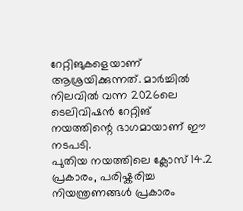റേറ്റിങുകളെയാണ് ആശ്രയിക്കുന്നത്. മാർച്ചിൽ നിലവിൽ വന്ന 2026ലെ ടെലിവിഷൻ റേറ്റിങ് നയത്തിന്റെ ഭാഗമായാണ് ഈ നടപടി.
പുതിയ നയത്തിലെ ക്ലോസ് 14.2 പ്രകാരം, പരിഷ്കരിച്ച നിയന്ത്രണങ്ങൾ പ്രകാരം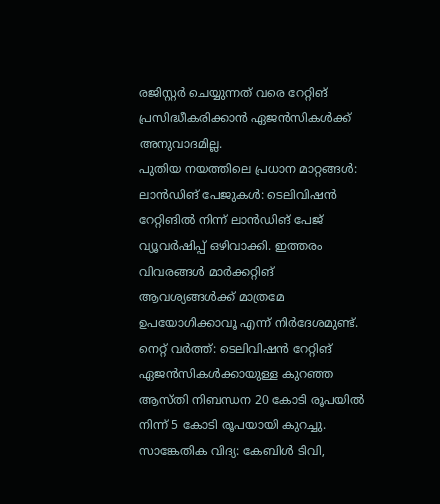രജിസ്റ്റർ ചെയ്യുന്നത് വരെ റേറ്റിങ് പ്രസിദ്ധീകരിക്കാൻ ഏജൻസികൾക്ക് അനുവാദമില്ല.
പുതിയ നയത്തിലെ പ്രധാന മാറ്റങ്ങൾ:
ലാൻഡിങ് പേജുകൾ: ടെലിവിഷൻ റേറ്റിങിൽ നിന്ന് ലാൻഡിങ് പേജ് വ്യൂവർഷിപ്പ് ഒഴിവാക്കി. ഇത്തരം വിവരങ്ങൾ മാർക്കറ്റിങ് ആവശ്യങ്ങൾക്ക് മാത്രമേ ഉപയോഗിക്കാവൂ എന്ന് നിർദേശമുണ്ട്.
നെറ്റ് വർത്ത്: ടെലിവിഷൻ റേറ്റിങ് ഏജൻസികൾക്കായുള്ള കുറഞ്ഞ ആസ്തി നിബന്ധന 20 കോടി രൂപയിൽ നിന്ന് 5 കോടി രൂപയായി കുറച്ചു.
സാങ്കേതിക വിദ്യ: കേബിൾ ടിവി,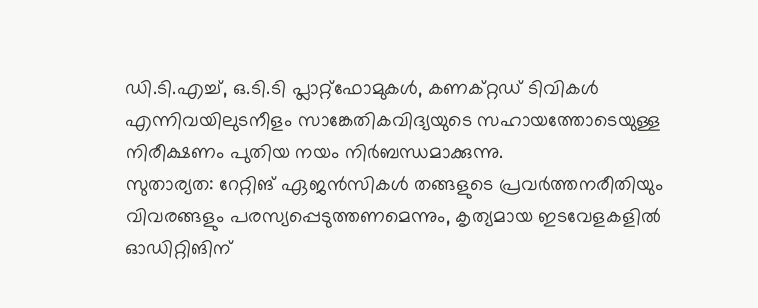ഡി.ടി.എച്ച്, ഒ.ടി.ടി പ്ലാറ്റ്ഫോമുകൾ, കണക്റ്റഡ് ടിവികൾ എന്നിവയിലുടനീളം സാങ്കേതികവിദ്യയുടെ സഹായത്തോടെയുള്ള നിരീക്ഷണം പുതിയ നയം നിർബന്ധമാക്കുന്നു.
സുതാര്യത: റേറ്റിങ് ഏജൻസികൾ തങ്ങളുടെ പ്രവർത്തനരീതിയും വിവരങ്ങളും പരസ്യപ്പെടുത്തണമെന്നും, കൃത്യമായ ഇടവേളകളിൽ ഓഡിറ്റിങിന്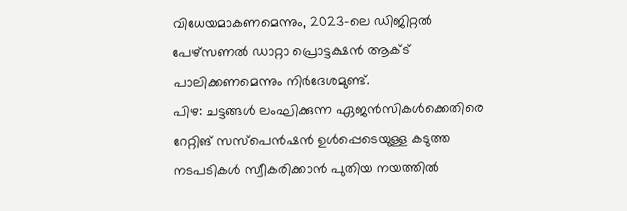വിധേയമാകണമെന്നും, 2023-ലെ ഡിജിറ്റൽ പേഴ്സണൽ ഡാറ്റാ പ്രൊട്ടക്ഷൻ ആക്ട് പാലിക്കണമെന്നും നിർദേശമുണ്ട്.
പിഴ: ചട്ടങ്ങൾ ലംഘിക്കുന്ന ഏജൻസികൾക്കെതിരെ റേറ്റിങ് സസ്പെൻഷൻ ഉൾപ്പെടെയുള്ള കടുത്ത നടപടികൾ സ്വീകരിക്കാൻ പുതിയ നയത്തിൽ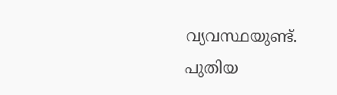വ്യവസ്ഥയുണ്ട്.
പുതിയ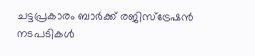ചട്ടപ്രകാരം ബാർക്ക് രജിസ്ട്രേഷൻ നടപടികൾ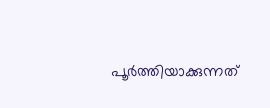പൂർത്തിയാക്കുന്നത്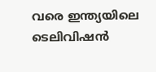വരെ ഇന്ത്യയിലെ ടെലിവിഷൻ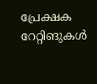പ്രേക്ഷക റേറ്റിങുകൾ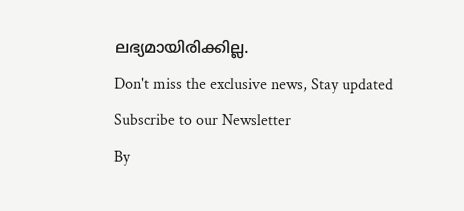ലഭ്യമായിരിക്കില്ല.
Don't miss the exclusive news, Stay updated
Subscribe to our Newsletter
By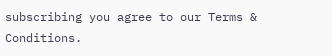subscribing you agree to our Terms & Conditions.